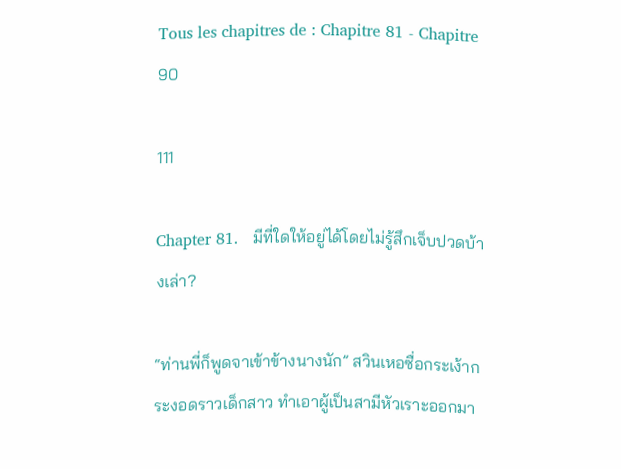Tous les chapitres de : Chapitre 81 - Chapitre 90

111

Chapter 81.   มีที่ใดให้อยู่ได้โดยไม่รู้สึกเจ็บปวดบ้างเล่า?

“ท่านพี่ก็พูดจาเข้าข้างนางนัก” สวินเหอซื่อกระเง้ากระงอดราวเด็กสาว ทำเอาผู้เป็นสามีหัวเราะออกมา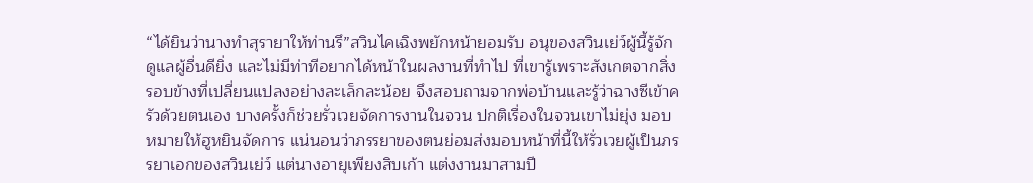“ได้ยินว่านางทำสุรายาให้ท่านรึ”สวินไคเฉิงพยักหน้ายอมรับ อนุของสวินเย่ว์ผู้นี้รู้จักดูแลผู้อื่นดียิ่ง และไม่มีท่าทีอยากได้หน้าในผลงานที่ทำไป ที่เขารู้เพราะสังเกตจากสิ่งรอบข้างที่เปลี่ยนแปลงอย่างละเล็กละน้อย จึงสอบถามจากพ่อบ้านและรู้ว่าฉางซีเข้าครัวด้วยตนเอง บางครั้งก็ช่วยรั่วเวยจัดการงานในจวน ปกติเรื่องในจวนเขาไม่ยุ่ง มอบหมายให้ฮูหยินจัดการ แน่นอนว่าภรรยาของตนย่อมส่งมอบหน้าที่นี้ให้รั่วเวยผู้เป็นภรรยาเอกของสวินเย่ว์ แต่นางอายุเพียงสิบเก้า แต่งงานมาสามปี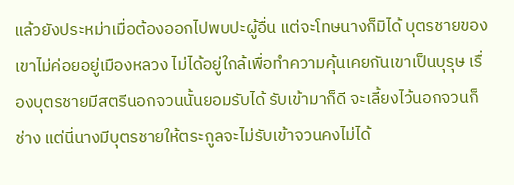แล้วยังประหม่าเมื่อต้องออกไปพบปะผู้อื่น แต่จะโทษนางก็มิได้ บุตรชายของเขาไม่ค่อยอยู่เมืองหลวง ไม่ได้อยู่ใกล้เพื่อทำความคุ้นเคยกันเขาเป็นบุรุษ เรื่องบุตรชายมีสตรีนอกจวนนั้นยอมรับได้ รับเข้ามาก็ดี จะเลี้ยงไว้นอกจวนก็ช่าง แต่นี่นางมีบุตรชายให้ตระกูลจะไม่รับเข้าจวนคงไม่ได้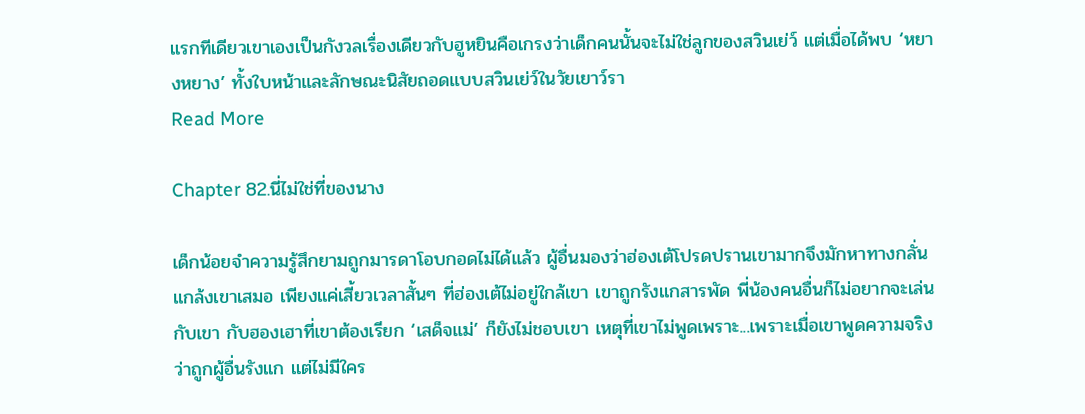แรกทีเดียวเขาเองเป็นกังวลเรื่องเดียวกับฮูหยินคือเกรงว่าเด็กคนนั้นจะไม่ใช่ลูกของสวินเย่ว์ แต่เมื่อได้พบ ‘หยางหยาง’ ทั้งใบหน้าและลักษณะนิสัยถอดแบบสวินเย่ว์ในวัยเยาว์รา
Read More

Chapter 82.นี่ไม่ใช่ที่ของนาง

เด็กน้อยจำความรู้สึกยามถูกมารดาโอบกอดไม่ได้แล้ว ผู้อื่นมองว่าฮ่องเต้โปรดปรานเขามากจึงมักหาทางกลั่นแกล้งเขาเสมอ เพียงแค่เสี้ยวเวลาสั้นๆ ที่ฮ่องเต้ไม่อยู่ใกล้เขา เขาถูกรังแกสารพัด พี่น้องคนอื่นก็ไม่อยากจะเล่นกับเขา กับฮองเฮาที่เขาต้องเรียก ‘เสด็จแม่’ ก็ยังไม่ชอบเขา เหตุที่เขาไม่พูดเพราะ...เพราะเมื่อเขาพูดความจริงว่าถูกผู้อื่นรังแก แต่ไม่มีใคร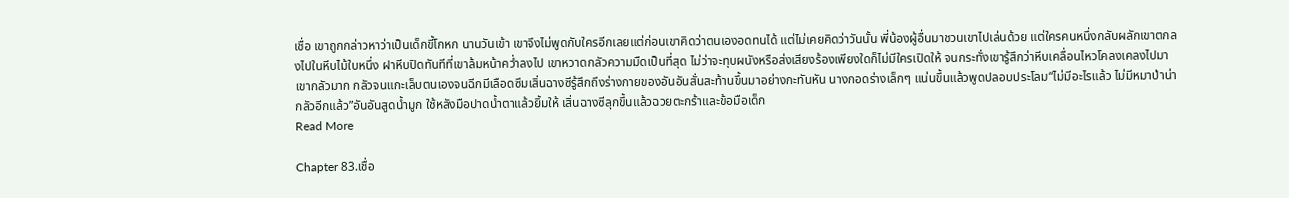เชื่อ เขาถูกกล่าวหาว่าเป็นเด็กขี้โกหก นานวันเข้า เขาจึงไม่พูดกับใครอีกเลยแต่ก่อนเขาคิดว่าตนเองอดทนได้ แต่ไม่เคยคิดว่าวันนั้น พี่น้องผู้อื่นมาชวนเขาไปเล่นด้วย แต่ใครคนหนึ่งกลับผลักเขาตกลงไปในหีบไม้ใบหนึ่ง ฝาหีบปิดทันทีที่เขาล้มหน้าคว่ำลงไป เขาหวาดกลัวความมืดเป็นที่สุด ไม่ว่าจะทุบผนังหรือส่งเสียงร้องเพียงใดก็ไม่มีใครเปิดให้ จนกระทั่งเขารู้สึกว่าหีบเคลื่อนไหวโคลงเคลงไปมา เขากลัวมาก กลัวจนแกะเล็บตนเองจนฉีกมีเลือดซึมเสิ่นฉางซีรู้สึกถึงร่างกายของอันอันสั่นสะท้านขึ้นมาอย่างกะทันหัน นางกอดร่างเล็กๆ แน่นขึ้นแล้วพูดปลอบประโลม“ไม่มีอะไรแล้ว ไม่มีหมาป่าน่ากลัวอีกแล้ว”อันอันสูดน้ำมูก ใช้หลังมือปาดน้ำตาแล้วยิ้มให้ เสิ่นฉางซีลุกขึ้นแล้วฉวยตะกร้าและข้อมือเด็ก
Read More

Chapter 83.เชื่อ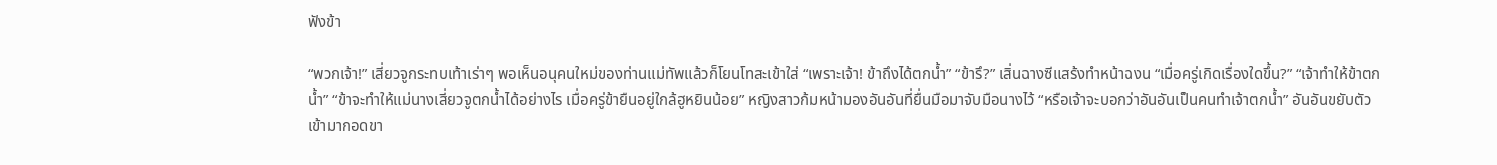ฟังข้า

“พวกเจ้า!” เสี่ยวจูกระทบเท้าเร่าๆ พอเห็นอนุคนใหม่ของท่านแม่ทัพแล้วก็โยนโทสะเข้าใส่ “เพราะเจ้า! ข้าถึงได้ตกน้ำ” “ข้ารึ?” เสิ่นฉางซีแสร้งทำหน้าฉงน “เมื่อครู่เกิดเรื่องใดขึ้น?” “เจ้าทำให้ข้าตกน้ำ” “ข้าจะทำให้แม่นางเสี่ยวจูตกน้ำได้อย่างไร เมื่อครู่ข้ายืนอยู่ใกล้ฮูหยินน้อย” หญิงสาวก้มหน้ามองอันอันที่ยื่นมือมาจับมือนางไว้ “หรือเจ้าจะบอกว่าอันอันเป็นคนทำเจ้าตกน้ำ” อันอันขยับตัวเข้ามากอดขา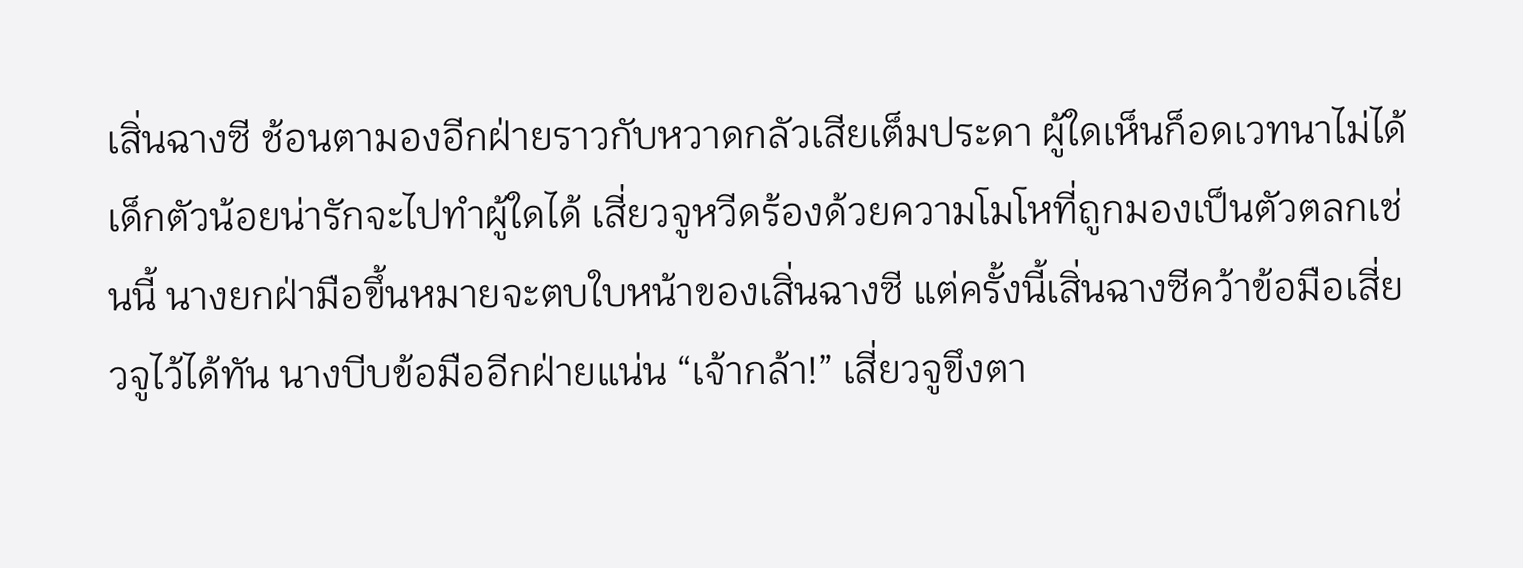เสิ่นฉางซี ช้อนตามองอีกฝ่ายราวกับหวาดกลัวเสียเต็มประดา ผู้ใดเห็นก็อดเวทนาไม่ได้ เด็กตัวน้อยน่ารักจะไปทำผู้ใดได้ เสี่ยวจูหวีดร้องด้วยความโมโหที่ถูกมองเป็นตัวตลกเช่นนี้ นางยกฝ่ามือขึ้นหมายจะตบใบหน้าของเสิ่นฉางซี แต่ครั้งนี้เสิ่นฉางซีคว้าข้อมือเสี่ยวจูไว้ได้ทัน นางบีบข้อมืออีกฝ่ายแน่น “เจ้ากล้า!” เสี่ยวจูขึงตา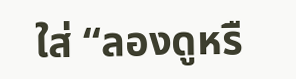ใส่ “ลองดูหรื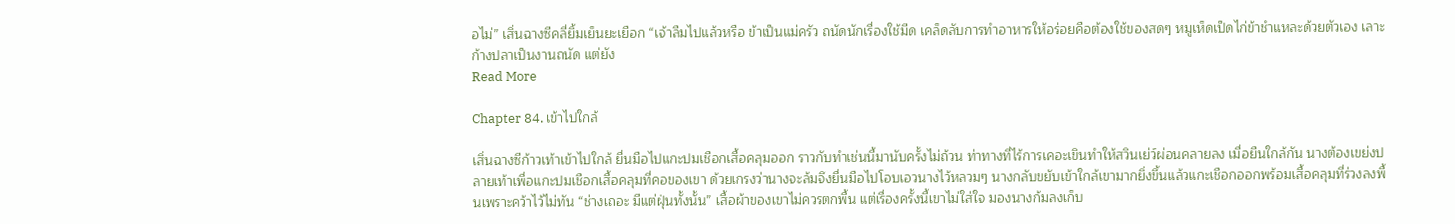อไม่” เสิ่นฉางซีคลี่ยิ้มเย็นยะเยือก “เจ้าลืมไปแล้วหรือ ข้าเป็นแม่ครัว ถนัดนักเรื่องใช้มีด เคล็ดลับการทำอาหารให้อร่อยคือต้องใช้ของสดๆ หมูเห็ดเป็ดไก่ข้าชำแหละด้วยตัวเอง เลาะก้างปลาเป็นงานถนัด แต่ยัง
Read More

Chapter 84. เข้าไปใกล้

เสิ่นฉางซีก้าวเท้าเข้าไปใกล้ ยื่นมือไปแกะปมเชือกเสื้อคลุมออก ราวกับทำเช่นนี้มานับครั้งไม่ถ้วน ท่าทางที่ไร้การเคอะเขินทำให้สวินเย่ว์ผ่อนคลายลง เมื่อยืนใกล้กัน นางต้องเขย่งปลายเท้าเพื่อแกะปมเชือกเสื้อคลุมที่คอของเขา ด้วยเกรงว่านางจะล้มจึงยื่นมือไปโอบเอวนางไว้หลวมๆ นางกลับขยับเข้าใกล้เขามากยิ่งขึ้นแล้วแกะเชือกออกพร้อมเสื้อคลุมที่ร่วงลงพื้นเพราะคว้าไว้ไม่ทัน “ช่างเถอะ มีแต่ฝุ่นทั้งนั้น” เสื้อผ้าของเขาไม่ควรตกพื้น แต่เรื่องครั้งนี้เขาไม่ใส่ใจ มองนางก้มลงเก็บ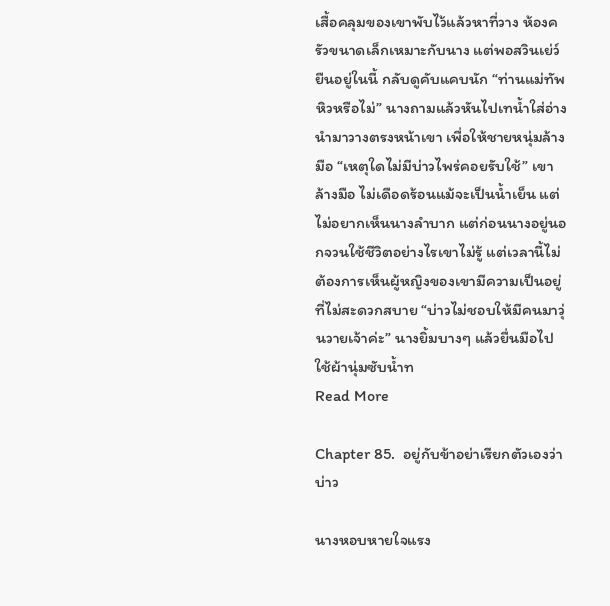เสื้อคลุมของเขาพับไว้แล้วหาที่วาง ห้องครัวขนาดเล็กเหมาะกับนาง แต่พอสวินเย่ว์ยืนอยู่ในนี้ กลับดูคับแคบนัก “ท่านแม่ทัพหิวหรือไม่” นางถามแล้วหันไปเทน้ำใส่อ่างนำมาวางตรงหน้าเขา เพื่อให้ชายหนุ่มล้างมือ “เหตุใดไม่มีบ่าวไพร่คอยรับใช้” เขาล้างมือ ไม่เดือดร้อนแม้จะเป็นน้ำเย็น แต่ไม่อยากเห็นนางลำบาก แต่ก่อนนางอยู่นอกจวนใช้ชีวิตอย่างไรเขาไม่รู้ แต่เวลานี้ไม่ต้องการเห็นผู้หญิงของเขามีความเป็นอยู่ที่ไม่สะดวกสบาย “บ่าวไม่ชอบให้มีคนมาวุ่นวายเจ้าค่ะ” นางยิ้มบางๆ แล้วยื่นมือไปใช้ผ้านุ่มซับน้ำท
Read More

Chapter 85.  อยู่กับข้าอย่าเรียกตัวเองว่าบ่าว

นางหอบหายใจแรง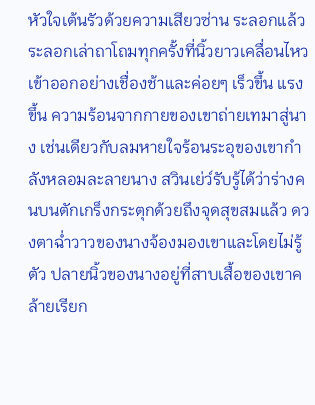หัวใจเต้นรัวด้วยความเสียวซ่าน ระลอกแล้วระลอกเล่าถาโถมทุกครั้งที่นิ้วยาวเคลื่อนไหวเข้าออกอย่างเชื่องช้าและค่อยๆ เร็วขึ้น แรงขึ้น ความร้อนจากกายของเขาถ่ายเทมาสู่นาง เช่นเดียวกับลมหายใจร้อนระอุของเขากำลังหลอมละลายนาง สวินเย่ว์รับรู้ได้ว่าร่างคนบนตักเกร็งกระตุกด้วยถึงจุดสุขสมแล้ว ดวงตาฉ่ำวาวของนางจ้องมองเขาและโดยไม่รู้ตัว ปลายนิ้วของนางอยู่ที่สาบเสื้อของเขาคล้ายเรียก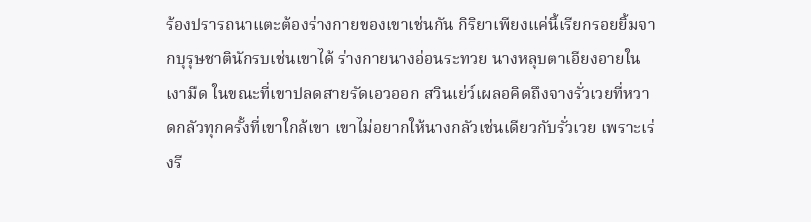ร้องปรารถนาแตะต้องร่างกายของเขาเช่นกัน กิริยาเพียงแค่นี้เรียกรอยยิ้มจากบุรุษชาตินักรบเช่นเขาได้ ร่างกายนางอ่อนระทวย นางหลุบตาเอียงอายในเงามืด ในขณะที่เขาปลดสายรัดเอวออก สวินเย่ว์เผลอคิดถึงจางรั่วเวยที่หวาดกลัวทุกครั้งที่เขาใกล้เขา เขาไม่อยากให้นางกลัวเช่นเดียวกับรั่วเวย เพราะเร่งรี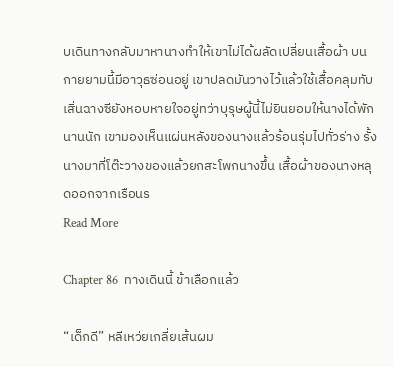บเดินทางกลับมาหานางทำให้เขาไม่ได้ผลัดเปลี่ยนเสื้อผ้า บนกายยามนี้มีอาวุธซ่อนอยู่ เขาปลดมันวางไว้แล้วใช้เสื้อคลุมทับ เสิ่นฉางซียังหอบหายใจอยู่ทว่าบุรุษผู้นี้ไม่ยินยอมให้นางได้พักนานนัก เขามองเห็นแผ่นหลังของนางแล้วร้อนรุ่มไปทั่วร่าง รั้งนางมาที่โต๊ะวางของแล้วยกสะโพกนางขึ้น เสื้อผ้าของนางหลุดออกจากเรือนร
Read More

Chapter 86  ทางเดินนี้ ข้าเลือกแล้ว

“เด็กดี” หลีเหว่ยเกลี่ยเส้นผม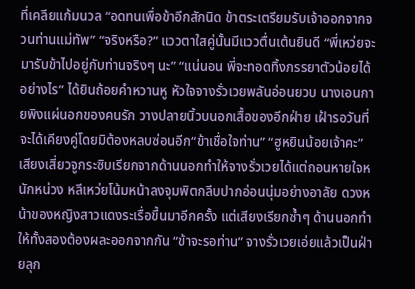ที่เคลียแก้มนวล “อดทนเพื่อข้าอีกสักนิด ข้าตระเตรียมรับเจ้าออกจากจวนท่านแม่ทัพ” “จริงหรือ?” แววตาใสคู่นั้นมีแววตื่นเต้นยินดี “พี่เหว่ยจะมารับข้าไปอยู่กับท่านจริงๆ นะ” “แน่นอน พี่จะทอดทิ้งภรรยาตัวน้อยได้อย่างไร” ได้ยินถ้อยคำหวานหู หัวใจจางรั่วเวยพลันอ่อนยวบ นางเอนกายพิงแผ่นอกของคนรัก วางปลายนิ้วบนอกเสื้อของอีกฝ่าย เฝ้ารอวันที่จะได้เคียงคู่โดยมิต้องหลบซ่อนอีก“ข้าเชื่อใจท่าน” “ฮูหยินน้อยเจ้าคะ” เสียงเสี่ยวจูกระซิบเรียกจากด้านนอกทำให้จางรั่วเวยได้แต่ถอนหายใจหนักหน่วง หลีเหว่ยโน้มหน้าลงจุมพิตกลีบปากอ่อนนุ่มอย่างอาลัย ดวงหน้าของหญิงสาวแดงระเรื่อขึ้นมาอีกครั้ง แต่เสียงเรียกซ้ำๆ ด้านนอกทำให้ทั้งสองต้องผละออกจากกัน “ข้าจะรอท่าน” จางรั่วเวยเอ่ยแล้วเป็นฝ่ายลุก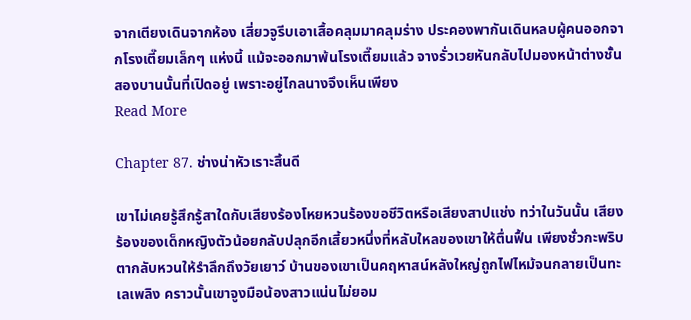จากเตียงเดินจากห้อง เสี่ยวจูรีบเอาเสื้อคลุมมาคลุมร่าง ประคองพากันเดินหลบผู้คนออกจากโรงเตี๊ยมเล็กๆ แห่งนี้ แม้จะออกมาพ้นโรงเตี๊ยมแล้ว จางรั่วเวยหันกลับไปมองหน้าต่างชั้นสองบานนั้นที่เปิดอยู่ เพราะอยู่ไกลนางจึงเห็นเพียง
Read More

Chapter 87. ช่างน่าหัวเราะสิ้นดี

เขาไม่เคยรู้สึกรู้สาใดกับเสียงร้องโหยหวนร้องขอชีวิตหรือเสียงสาปแช่ง ทว่าในวันนั้น เสียงร้องของเด็กหญิงตัวน้อยกลับปลุกอีกเสี้ยวหนึ่งที่หลับใหลของเขาให้ตื่นฟื้น เพียงชั่วกะพริบตากลับหวนให้รำลึกถึงวัยเยาว์ บ้านของเขาเป็นคฤหาสน์หลังใหญ่ถูกไฟไหม้จนกลายเป็นทะเลเพลิง คราวนั้นเขาจูงมือน้องสาวแน่นไม่ยอม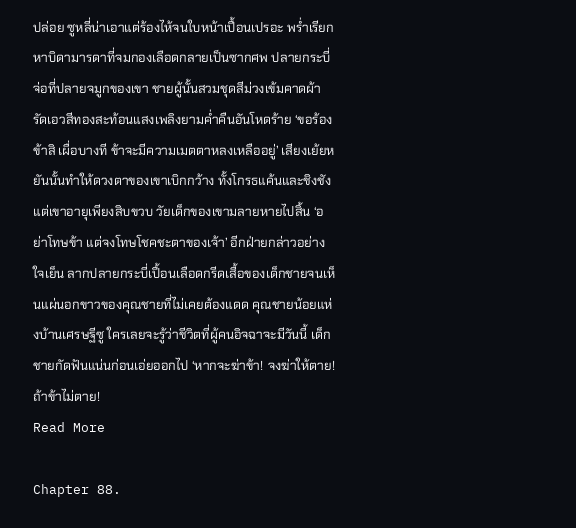ปล่อย ซูหลี่น่าเอาแต่ร้องไห้จนใบหน้าเปื้อนเปรอะ พร่ำเรียกหาบิดามารดาที่จมกองเลือดกลายเป็นซากศพ ปลายกระบี่จ่อที่ปลายจมูกของเขา ชายผู้นั้นสวมชุดสีม่วงเข้มคาดผ้ารัดเอวสีทองสะท้อนแสงเพลิงยามค่ำคืนอันโหดร้าย ‘ขอร้องข้าสิ เผื่อบางที ข้าจะมีความเมตตาหลงเหลืออยู่’ เสียงเย้ยหยันนั้นทำให้ดวงตาของเขาเบิกกว้าง ทั้งโกรธแค้นและชิงชัง แต่เขาอายุเพียงสิบขวบ วัยเด็กของเขามลายหายไปสิ้น ‘อย่าโทษข้า แต่จงโทษโชคชะตาของเจ้า’ อีกฝ่ายกล่าวอย่างใจเย็น ลากปลายกระบี่เปื้อนเลือดกรีดเสื้อของเด็กชายจนเห็นแผ่นอกขาวของคุณชายที่ไม่เคยต้องแดด คุณชายน้อยแห่งบ้านเศรษฐีซู ใครเลยจะรู้ว่าชีวิตที่ผู้คนอิจฉาจะมีวันนี้ เด็กชายกัดฟันแน่นก่อนเอ่ยออกไป ‘หากจะฆ่าข้า! จงฆ่าให้ตาย! ถ้าข้าไม่ตาย!
Read More

Chapter 88.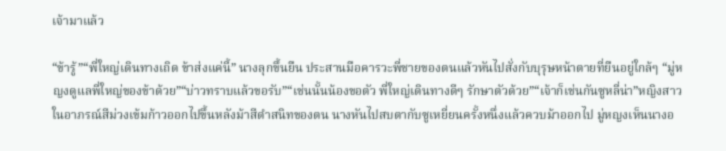เจ้ามาแล้ว

“ข้ารู้”“พี่ใหญ่เดินทางเถิด ข้าส่งแค่นี้” นางลุกขึ้นยืน ประสานมือคารวะพี่ชายของตนแล้วหันไปสั่งกับบุรุษหน้าตายที่ยืนอยู่ใกล้ๆ “มู่หญงดูแลพี่ใหญ่ของข้าด้วย”“บ่าวทราบแล้วขอรับ”“เช่นนั้นน้องขอตัว พี่ใหญ่เดินทางดีๆ รักษาตัวด้วย”“เจ้าก็เช่นกันซูหลี่น่า”หญิงสาวในอาภรณ์สีม่วงเข้มก้าวออกไปขึ้นหลังม้าสีดำสนิทของตน นางหันไปสบตากับซูเหยี่ยนครั้งหนึ่งแล้วควบม้าออกไป มู่หญงเห็นนางอ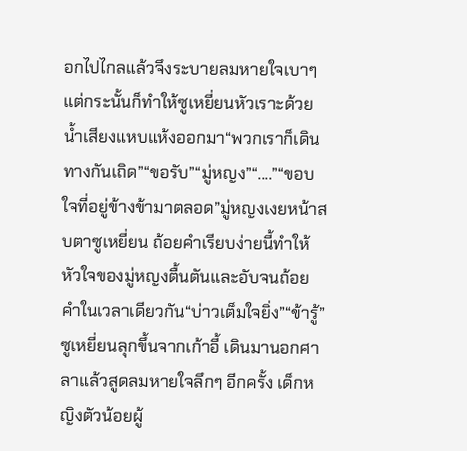อกไปไกลแล้วจึงระบายลมหายใจเบาๆ แต่กระนั้นก็ทำให้ซูเหยี่ยนหัวเราะด้วยน้ำเสียงแหบแห้งออกมา“พวกเราก็เดินทางกันเถิด”“ขอรับ”“มู่หญง”“....”“ขอบใจที่อยู่ข้างข้ามาตลอด”มู่หญงเงยหน้าสบตาซูเหยี่ยน ถ้อยคำเรียบง่ายนี้ทำให้หัวใจของมู่หญงตื้นตันและอับจนถ้อยคำในเวลาเดียวกัน“บ่าวเต็มใจยิ่ง”“ข้ารู้”ซูเหยี่ยนลุกขึ้นจากเก้าอี้ เดินมานอกศาลาแล้วสูดลมหายใจลึกๆ อีกครั้ง เด็กหญิงตัวน้อยผู้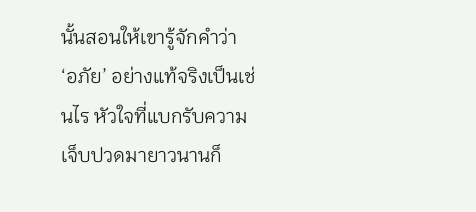นั้นสอนให้เขารู้จักคำว่า ‘อภัย’ อย่างแท้จริงเป็นเช่นไร หัวใจที่แบกรับความเจ็บปวดมายาวนานก็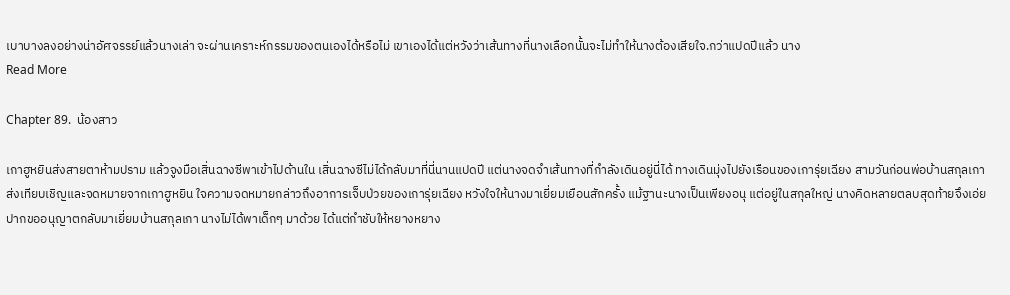เบาบางลงอย่างน่าอัศจรรย์แล้วนางเล่า จะผ่านเคราะห์กรรมของตนเองได้หรือไม่ เขาเองได้แต่หวังว่าเส้นทางที่นางเลือกนั้นจะไม่ทำให้นางต้องเสียใจ.กว่าแปดปีแล้ว นาง
Read More

Chapter 89.  น้องสาว

เกาฮูหยินส่งสายตาห้ามปราม แล้วจูงมือเสิ่นฉางซีพาเข้าไปด้านใน เสิ่นฉางซีไม่ได้กลับมาที่นี่นานแปดปี แต่นางจดจำเส้นทางที่กำลังเดินอยู่นี่ได้ ทางเดินมุ่งไปยังเรือนของเการุ่ยเฉียง สามวันก่อนพ่อบ้านสกุลเกาส่งเทียบเชิญและจดหมายจากเกาฮูหยิน ใจความจดหมายกล่าวถึงอาการเจ็บป่วยของเการุ่ยเฉียง หวังใจให้นางมาเยี่ยมเยือนสักครั้ง แม้ฐานะนางเป็นเพียงอนุ แต่อยู่ในสกุลใหญ่ นางคิดหลายตลบสุดท้ายจึงเอ่ยปากขออนุญาตกลับมาเยี่ยมบ้านสกุลเกา นางไม่ได้พาเด็กๆ มาด้วย ได้แต่กำชับให้หยางหยาง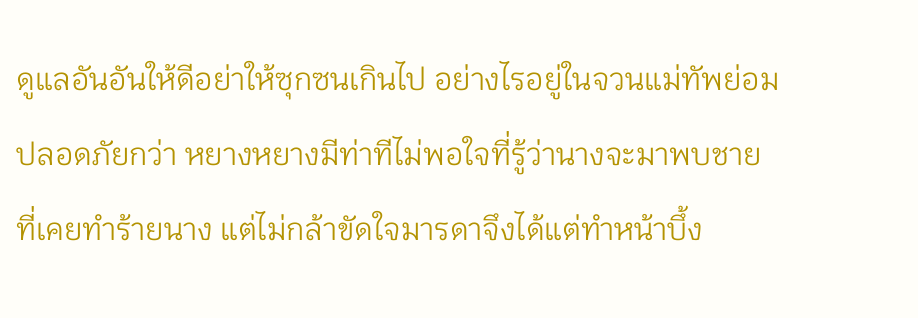ดูแลอันอันให้ดีอย่าให้ซุกซนเกินไป อย่างไรอยู่ในจวนแม่ทัพย่อมปลอดภัยกว่า หยางหยางมีท่าทีไม่พอใจที่รู้ว่านางจะมาพบชายที่เคยทำร้ายนาง แต่ไม่กล้าขัดใจมารดาจึงได้แต่ทำหน้าบึ้ง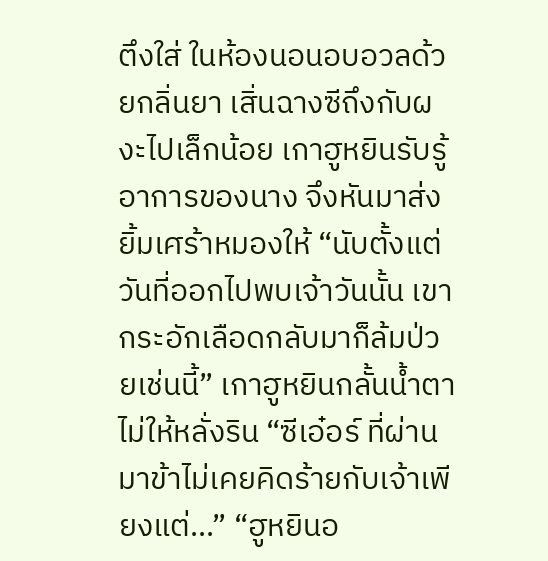ตึงใส่ ในห้องนอนอบอวลด้วยกลิ่นยา เสิ่นฉางซีถึงกับผงะไปเล็กน้อย เกาฮูหยินรับรู้อาการของนาง จึงหันมาส่งยิ้มเศร้าหมองให้ “นับตั้งแต่วันที่ออกไปพบเจ้าวันนั้น เขากระอักเลือดกลับมาก็ล้มป่วยเช่นนี้” เกาฮูหยินกลั้นน้ำตาไม่ให้หลั่งริน “ซีเอ๋อร์ ที่ผ่านมาข้าไม่เคยคิดร้ายกับเจ้าเพียงแต่...” “ฮูหยินอ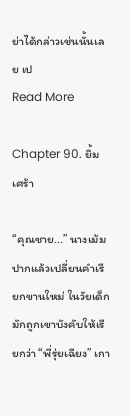ย่าได้กล่าวเช่นนั้นเลย เป
Read More

Chapter 90. ยิ้มเศร้า

“คุณชาย...” นางเม้มปากแล้วเปลี่ยนคำเรียกขานใหม่ ในวัยเด็กมักถูกเขาบังคับให้เรียกว่า “พี่รุ่ยเฉียง” เกา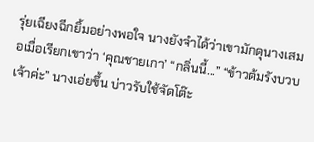รุ่ยเฉียงฉีกยิ้มอย่างพอใจ นางยังจำได้ว่าเขามักดุนางเสมอเมื่อเรียกเขาว่า ‘คุณชายเกา’ “กลิ่นนี้...” “ข้าวต้มรังบวบเจ้าค่ะ” นางเอ่ยขึ้น บ่าวรับใช้จัดโต๊ะ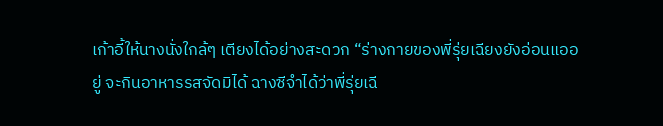เก้าอี้ให้นางนั่งใกล้ๆ เตียงได้อย่างสะดวก “ร่างกายของพี่รุ่ยเฉียงยังอ่อนแออยู่ จะกินอาหารรสจัดมิได้ ฉางซีจำได้ว่าพี่รุ่ยเฉี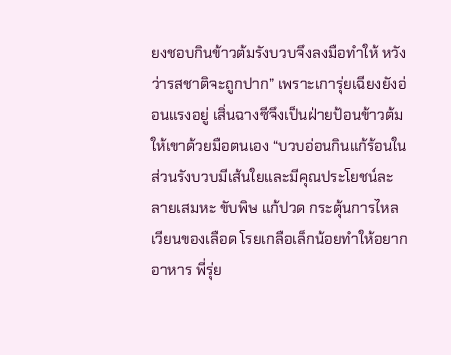ยงชอบกินข้าวต้มรังบวบจึงลงมือทำให้ หวังว่ารสชาติจะถูกปาก” เพราะเการุ่ยเฉียงยังอ่อนแรงอยู่ เสิ่นฉางซีจึงเป็นฝ่ายป้อนข้าวต้มให้เขาด้วยมือตนเอง “บวบอ่อนกินแก้ร้อนใน ส่วนรังบวบมีเส้นใยและมีคุณประโยชน์ละลายเสมหะ ขับพิษ แก้ปวด กระตุ้นการไหลเวียนของเลือด โรยเกลือเล็กน้อยทำให้อยากอาหาร พี่รุ่ย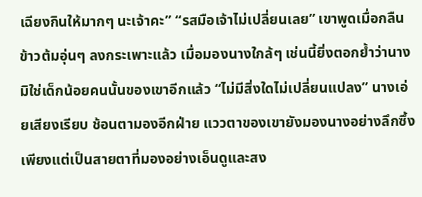เฉียงกินให้มากๆ นะเจ้าคะ” “รสมือเจ้าไม่เปลี่ยนเลย” เขาพูดเมื่อกลืนข้าวต้มอุ่นๆ ลงกระเพาะแล้ว เมื่อมองนางใกล้ๆ เช่นนี้ยิ่งตอกย้ำว่านางมิใช่เด็กน้อยคนนั้นของเขาอีกแล้ว “ไม่มีสิ่งใดไม่เปลี่ยนแปลง” นางเอ่ยเสียงเรียบ ช้อนตามองอีกฝ่าย แววตาของเขายังมองนางอย่างลึกซึ้ง เพียงแต่เป็นสายตาที่มองอย่างเอ็นดูและสง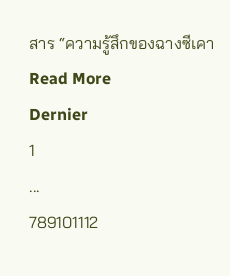สาร “ความรู้สึกของฉางซีเคา
Read More
Dernier
1
...
789101112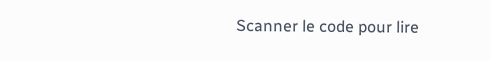Scanner le code pour lire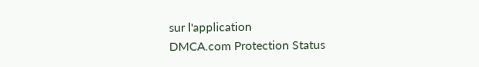sur l'application
DMCA.com Protection Status